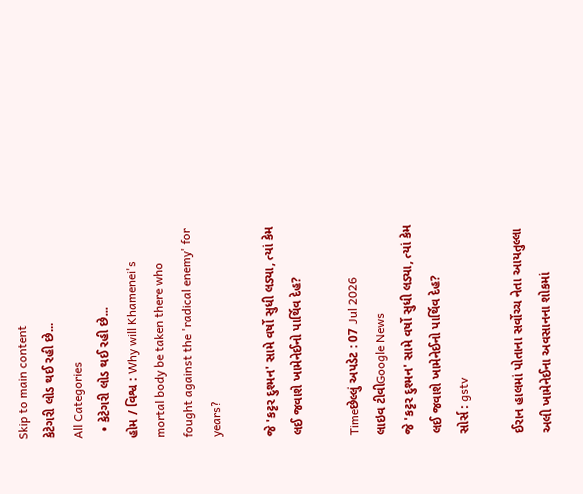Skip to main content
કેટેગરી લોડ થઈ રહી છે...
All Categories
  • કેટેગરી લોડ થઈ રહી છે...
હોમ / વિશ્વ : Why will Khamenei's mortal body be taken there who fought against the 'radical enemy' for years?

જે 'કટ્ટર દુશ્મન' સામે વર્ષો સુધી લડ્યા, ત્યાં કેમ લઈ જવાશે ખામેનેઈનો પાર્થિવ દેહ?

Timeછેલ્લું અપડેટ : 07 Jul 2026
લાઇવ ટીવીGoogle News
જે 'કટ્ટર દુશ્મન' સામે વર્ષો સુધી લડ્યા, ત્યાં કેમ લઈ જવાશે ખામેનેઈનો પાર્થિવ દેહ?
સોર્સ : gstv

ઈરાન હાલમાં પોતાના સર્વોચ્ચ નેતા આયતુલ્લા અલી ખામેનેઈના અવસાનના શોકમાં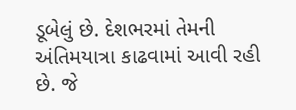ડૂબેલું છે. દેશભરમાં તેમની અંતિમયાત્રા કાઢવામાં આવી રહી છે. જે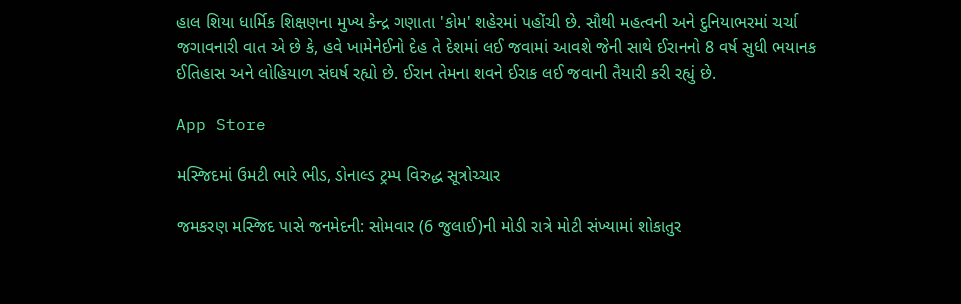હાલ શિયા ધાર્મિક શિક્ષણના મુખ્ય કેન્દ્ર ગણાતા 'કોમ' શહેરમાં પહોંચી છે. સૌથી મહત્વની અને દુનિયાભરમાં ચર્ચા જગાવનારી વાત એ છે કે, હવે ખામેનેઈનો દેહ તે દેશમાં લઈ જવામાં આવશે જેની સાથે ઈરાનનો 8 વર્ષ સુધી ભયાનક ઈતિહાસ અને લોહિયાળ સંઘર્ષ રહ્યો છે. ઈરાન તેમના શવને ઈરાક લઈ જવાની તૈયારી કરી રહ્યું છે.

App Store

મસ્જિદમાં ઉમટી ભારે ભીડ, ડોનાલ્ડ ટ્રમ્પ વિરુદ્ધ સૂત્રોચ્ચાર

જમકરણ મસ્જિદ પાસે જનમેદની: સોમવાર (6 જુલાઈ)ની મોડી રાત્રે મોટી સંખ્યામાં શોકાતુર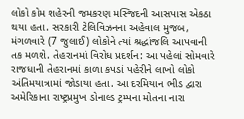લોકો કોમ શહેરની જમકરણ મસ્જિદની આસપાસ એકઠા થયા હતા. સરકારી ટેલિવિઝનના અહેવાલ મુજબ, મંગળવારે (7 જુલાઈ) લોકોને ત્યાં શ્રદ્ધાંજલિ આપવાની તક મળશે. તેહરાનમાં વિરોધ પ્રદર્શન: આ પહેલાં સોમવારે રાજધાની તેહરાનમાં કાળા કપડાં પહેરીને લાખો લોકો અંતિમયાત્રામાં જોડાયા હતા. આ દરમિયાન ભીડ દ્વારા અમેરિકાના રાષ્ટ્રપ્રમુખ ડોનાલ્ડ ટ્રમ્પના મોતના નારા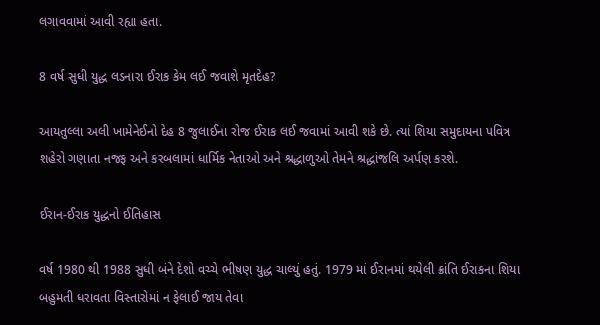લગાવવામાં આવી રહ્યા હતા.

8 વર્ષ સુધી યુદ્ધ લડનારા ઈરાક કેમ લઈ જવાશે મૃતદેહ?

આયતુલ્લા અલી ખામેનેઈનો દેહ 8 જુલાઈના રોજ ઈરાક લઈ જવામાં આવી શકે છે. ત્યાં શિયા સમુદાયના પવિત્ર શહેરો ગણાતા નજફ અને કરબલામાં ધાર્મિક નેતાઓ અને શ્રદ્ધાળુઓ તેમને શ્રદ્ધાંજલિ અર્પણ કરશે.

ઈરાન-ઈરાક યુદ્ધનો ઈતિહાસ

વર્ષ 1980 થી 1988 સુધી બંને દેશો વચ્ચે ભીષણ યુદ્ધ ચાલ્યું હતું. 1979 માં ઈરાનમાં થયેલી ક્રાંતિ ઈરાકના શિયા બહુમતી ધરાવતા વિસ્તારોમાં ન ફેલાઈ જાય તેવા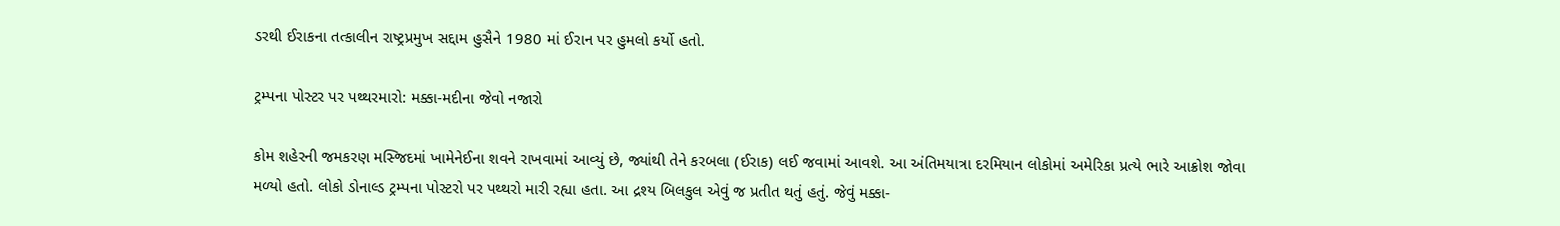ડરથી ઈરાકના તત્કાલીન રાષ્ટ્રપ્રમુખ સદ્દામ હુસૈને 1980 માં ઈરાન પર હુમલો કર્યો હતો.

ટ્રમ્પના પોસ્ટર પર પથ્થરમારો: મક્કા-મદીના જેવો નજારો

કોમ શહેરની જમકરણ મસ્જિદમાં ખામેનેઈના શવને રાખવામાં આવ્યું છે, જ્યાંથી તેને કરબલા (ઈરાક) લઈ જવામાં આવશે. આ અંતિમયાત્રા દરમિયાન લોકોમાં અમેરિકા પ્રત્યે ભારે આક્રોશ જોવા મળ્યો હતો. લોકો ડોનાલ્ડ ટ્રમ્પના પોસ્ટરો પર પથ્થરો મારી રહ્યા હતા. આ દ્રશ્ય બિલકુલ એવું જ પ્રતીત થતું હતું. જેવું મક્કા-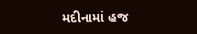મદીનામાં હજ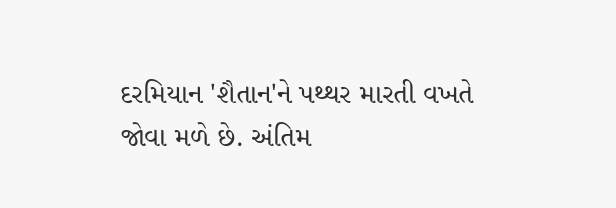દરમિયાન 'શૈતાન'ને પથ્થર મારતી વખતે જોવા મળે છે. અંતિમ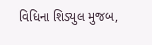વિધિના શિડ્યુલ મુજબ,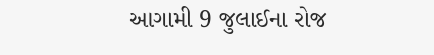આગામી 9 જુલાઈના રોજ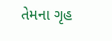તેમના ગૃહ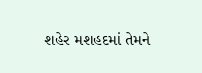શહેર મશહદમાં તેમને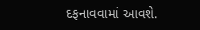દફનાવવામાં આવશે.